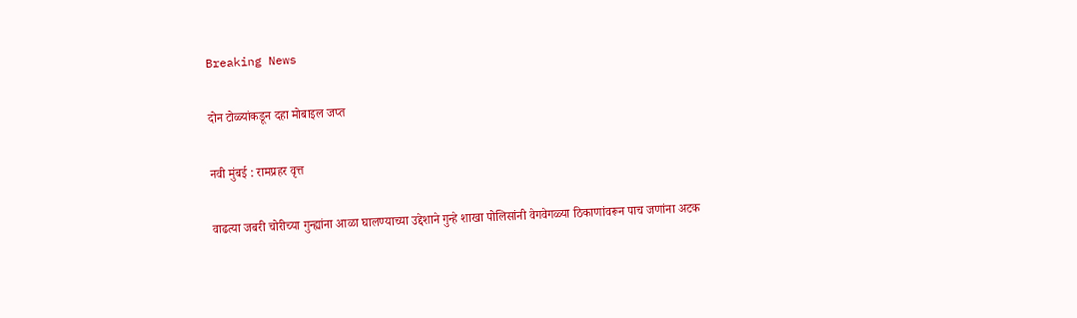Breaking News

दोन टोळ्यांकडून दहा मोबाइल जप्त

नवी मुंबई : रामप्रहर वृत्त

वाढत्या जबरी चोरीच्या गुन्ह्यांना आळा घालण्याच्या उद्देशाने गुन्हे शाखा पोलिसांनी वेगवेगळ्या ठिकाणांवरून पाच जणांना अटक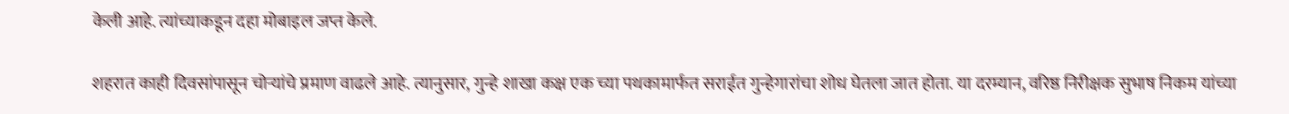केली आहे. त्यांच्याकडून दहा मोबाइल जप्त केले.

शहरात काही दिवसांपासून चोर्‍यांचे प्रमाण वाढले आहे. त्यानुसार, गुन्हे शाखा कक्ष एक च्या पथकामार्फत सराईत गुन्हेगारांचा शोध घेतला जात होता. या दरम्यान, वरिष्ठ निरीक्षक सुभाष निकम यांच्या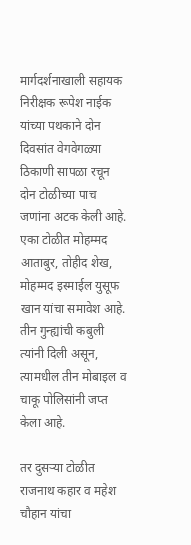मार्गदर्शनाखाली सहायक निरीक्षक रूपेश नाईक यांच्या पथकाने दोन दिवसांत वेगवेगळ्या ठिकाणी सापळा रचून दोन टोळीच्या पाच जणांना अटक केली आहे. एका टोळीत मोहम्मद आताबुर, तोहीद शेख, मोहम्मद इस्माईल युसूफ खान यांचा समावेश आहे. तीन गुन्ह्यांची कबुली त्यांनी दिली असून, त्यामधील तीन मोबाइल व चाकू पोलिसांनी जप्त केला आहे.

तर दुसर्‍या टोळीत राजनाथ कहार व महेश चौहान यांचा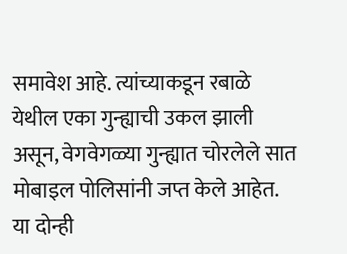समावेश आहे. त्यांच्याकडून रबाळे येथील एका गुन्ह्याची उकल झाली असून, वेगवेगळ्या गुन्ह्यात चोरलेले सात मोबाइल पोलिसांनी जप्त केले आहेत. या दोन्ही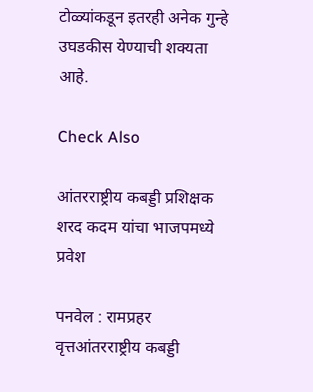टोळ्यांकडून इतरही अनेक गुन्हे उघडकीस येण्याची शक्यता आहे.

Check Also

आंतरराष्ट्रीय कबड्डी प्रशिक्षक शरद कदम यांचा भाजपमध्ये प्रवेश

पनवेल : रामप्रहर वृत्तआंतरराष्ट्रीय कबड्डी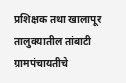प्रशिक्षक तथा खालापूर तालुक्यातील तांबाटी ग्रामपंचायतीचे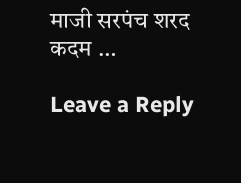माजी सरपंच शरद कदम …

Leave a Reply